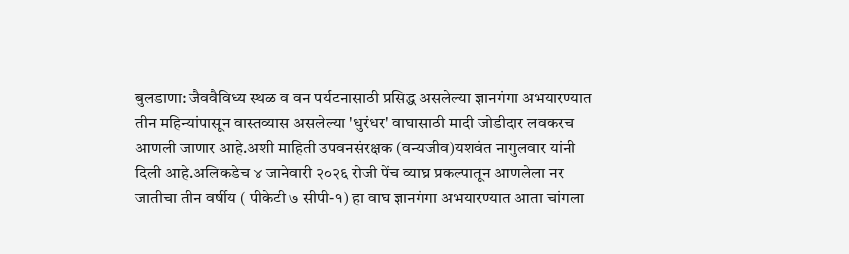बुलडाणा: जैववैविध्य स्थळ व वन पर्यटनासाठी प्रसिद्ध असलेल्या ज्ञानगंगा अभयारण्यात तीन महिन्यांपासून वास्तव्यास असलेल्या 'धुरंधर' वाघासाठी मादी जोडीदार लवकरच आणली जाणार आहे.अशी माहिती उपवनसंरक्षक (वन्यजीव)यशवंत नागुलवार यांनी दिली आहे.अलिकडेच ४ जानेवारी २०२६ रोजी पेंच व्याघ्र प्रकल्पातून आणलेला नर जातीचा तीन वर्षीय ( पीकेटी ७ सीपी-१) हा वाघ ज्ञानगंगा अभयारण्यात आता चांगला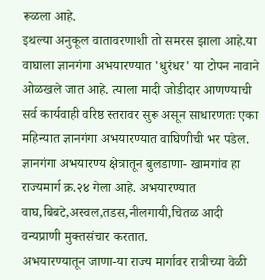रूळला आहे.
इथल्या अनुकूल वातावरणाशी तो समरस झाला आहे.या वाघाला ज्ञानगंगा अभयारण्यात 'धुरंधर' या टोपन नावाने ओळखले जात आहे. त्याला मादी जोडीदार आणण्याची सर्व कार्यवाही वरिष्ठ स्तरावर सुरू असून साधारणतः एका महिन्यात ज्ञानगंगा अभयारण्यात वाघिणीची भर पडेल. ज्ञानगंगा अभयारण्य क्षेत्रातून बुलडाणा- खामगांव हा राज्यमार्ग क्र.२४ गेला आहे. अभयारण्यात वाघ,बिबटे,अस्वल,तडस,नीलगायी,चितळ आदी वन्यप्राणी मुक्तसंचार करतात.
अभयारण्यातून जाणा-या राज्य मार्गावर रात्रीच्या वेळी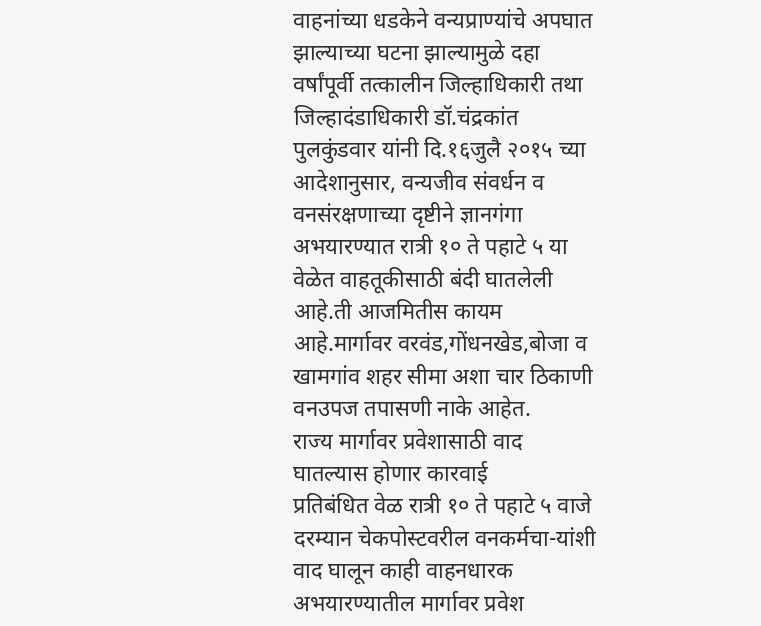वाहनांच्या धडकेने वन्यप्राण्यांचे अपघात झाल्याच्या घटना झाल्यामुळे दहा वर्षांपूर्वी तत्कालीन जिल्हाधिकारी तथा जिल्हादंडाधिकारी डॉ.चंद्रकांत पुलकुंडवार यांनी दि.१६जुलै २०१५ च्या आदेशानुसार, वन्यजीव संवर्धन व वनसंरक्षणाच्या दृष्टीने ज्ञानगंगा अभयारण्यात रात्री १० ते पहाटे ५ या वेळेत वाहतूकीसाठी बंदी घातलेली आहे.ती आजमितीस कायम आहे.मार्गावर वरवंड,गोंधनखेड,बोजा व खामगांव शहर सीमा अशा चार ठिकाणी वनउपज तपासणी नाके आहेत.
राज्य मार्गावर प्रवेशासाठी वाद घातल्यास होणार कारवाई
प्रतिबंधित वेळ रात्री १० ते पहाटे ५ वाजे दरम्यान चेकपोस्टवरील वनकर्मचा-यांशी वाद घालून काही वाहनधारक अभयारण्यातील मार्गावर प्रवेश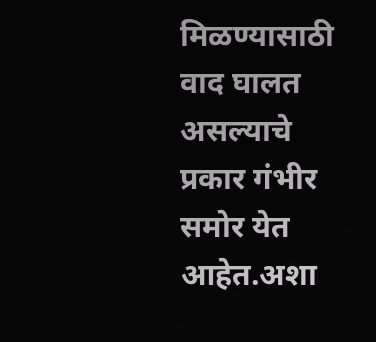मिळण्यासाठी वाद घालत असल्याचे प्रकार गंभीर समोर येत आहेत.अशा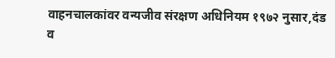वाहनचालकांवर वन्यजीव संरक्षण अधिनियम १९७२ नुसार,दंड व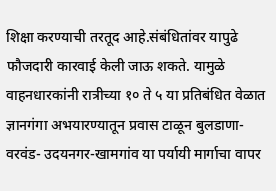शिक्षा करण्याची तरतूद आहे.संबंधितांवर यापुढे फौजदारी कारवाई केली जाऊ शकते. यामुळे वाहनधारकांनी रात्रीच्या १० ते ५ या प्रतिबंधित वेळात ज्ञानगंगा अभयारण्यातून प्रवास टाळून बुलडाणा- वरवंड- उदयनगर-खामगांव या पर्यायी मार्गाचा वापर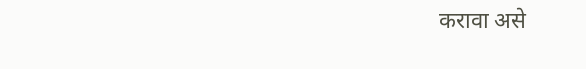करावा असे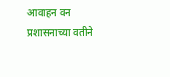आवाहन वन प्रशासनाच्या वतीने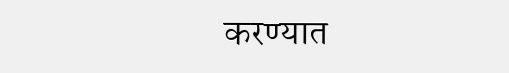करण्यात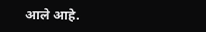आले आहे.